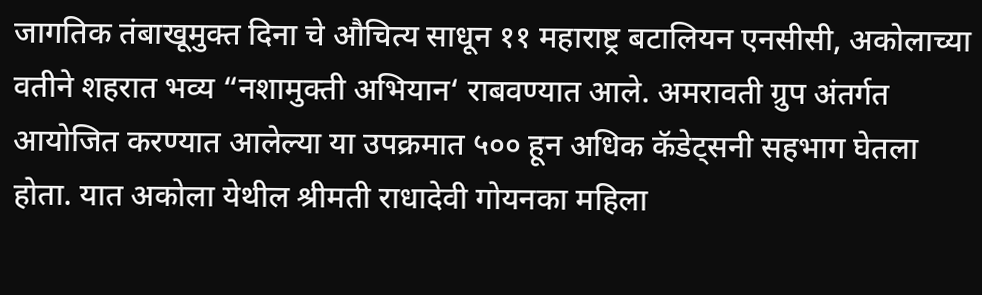जागतिक तंबाखूमुक्त दिना चे औचित्य साधून ११ महाराष्ट्र बटालियन एनसीसी, अकोलाच्या वतीने शहरात भव्य “नशामुक्ती अभियान‘ राबवण्यात आले. अमरावती ग्रुप अंतर्गत आयोजित करण्यात आलेल्या या उपक्रमात ५०० हून अधिक कॅडेट्सनी सहभाग घेतला होता. यात अकोला येथील श्रीमती राधादेवी गोयनका महिला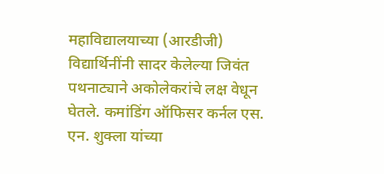महाविद्यालयाच्या (आरडीजी) विद्यार्थिनींनी सादर केलेल्या जिवंत पथनाट्याने अकोलेकरांचे लक्ष वेधून घेतले. कमांडिंग ऑफिसर कर्नल एस. एन. शुक्ला यांच्या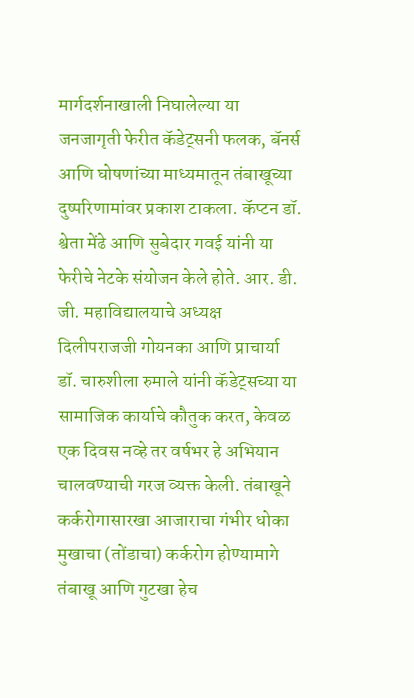मार्गदर्शनाखाली निघालेल्या या जनजागृती फेरीत कॅडेट्सनी फलक, बॅनर्स आणि घोषणांच्या माध्यमातून तंबाखूच्या दुष्परिणामांवर प्रकाश टाकला. कॅप्टन डॉ. श्वेता मेंढे आणि सुबेदार गवई यांनी या फेरीचे नेटके संयोजन केले होते. आर. डी. जी. महाविद्यालयाचे अध्यक्ष दिलीपराजजी गोयनका आणि प्राचार्या डॉ. चारुशीला रुमाले यांनी कॅडेट्सच्या या सामाजिक कार्याचे कौतुक करत, केवळ एक दिवस नव्हे तर वर्षभर हे अभियान चालवण्याची गरज व्यक्त केली. तंबाखूने कर्करोगासारखा आजाराचा गंभीर धोका मुखाचा (तोंडाचा) कर्करोग होण्यामागे तंबाखू आणि गुटखा हेच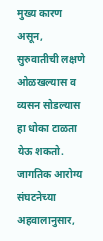मुख्य कारण असून, सुरुवातीची लक्षणे ओळखल्यास व व्यसन सोडल्यास हा धोका टाळता येऊ शकतो. जागतिक आरोग्य संघटनेच्या अहवालानुसार,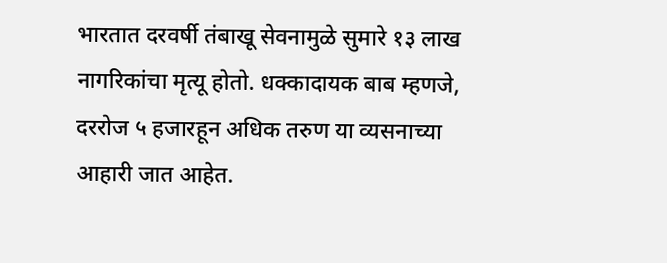भारतात दरवर्षी तंबाखू सेवनामुळे सुमारे १३ लाख नागरिकांचा मृत्यू होतो. धक्कादायक बाब म्हणजे, दररोज ५ हजारहून अधिक तरुण या व्यसनाच्या आहारी जात आहेत.